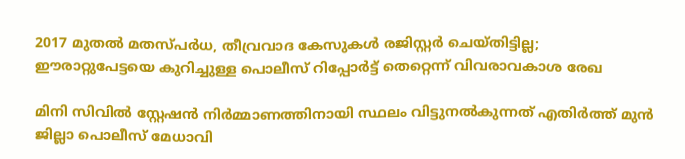2017 മുതൽ മതസ്പർധ, തീവ്രവാദ കേസുകൾ രജിസ്റ്റർ ചെയ്തിട്ടില്ല; ഈരാറ്റുപേട്ടയെ കുറിച്ചുള്ള പൊലീസ് റിപ്പോർട്ട് തെറ്റെന്ന് വിവരാവകാശ രേഖ

മിനി സിവിൽ സ്റ്റേഷൻ നിർമ്മാണത്തിനായി സ്ഥലം വിട്ടുനൽകുന്നത് എതിർത്ത് മുൻ ജില്ലാ പൊലീസ് മേധാവി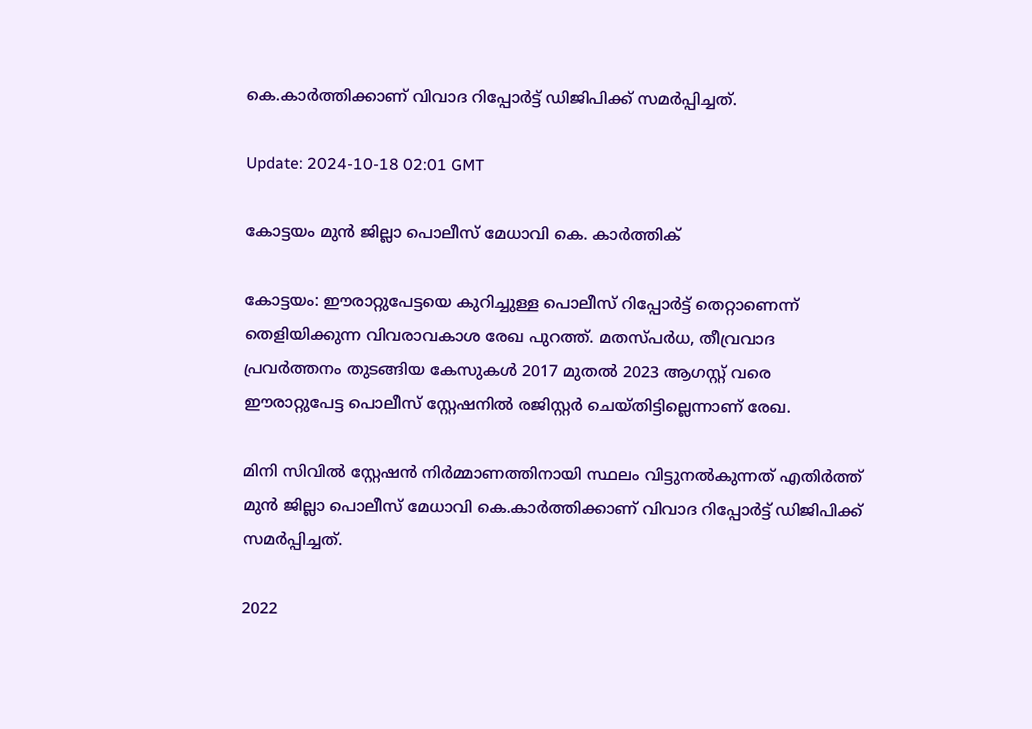കെ.കാർത്തിക്കാണ് വിവാദ റിപ്പോർട്ട് ഡിജിപിക്ക് സമർപ്പിച്ചത്.

Update: 2024-10-18 02:01 GMT

കോട്ടയം മുൻ ജില്ലാ പൊലീസ് മേധാവി കെ. കാർത്തിക്

കോട്ടയം: ഈരാറ്റുപേട്ടയെ കുറിച്ചുള്ള പൊലീസ് റിപ്പോർട്ട് തെറ്റാണെന്ന് തെളിയിക്കുന്ന വിവരാവകാശ രേഖ പുറത്ത്. മതസ്പർധ, തീവ്രവാദ പ്രവർത്തനം തുടങ്ങിയ കേസുകൾ 2017 മുതൽ 2023 ആഗസ്റ്റ് വരെ ഈരാറ്റുപേട്ട പൊലീസ് സ്റ്റേഷനിൽ രജിസ്റ്റർ ചെയ്തിട്ടില്ലെന്നാണ് രേഖ.

മിനി സിവിൽ സ്റ്റേഷൻ നിർമ്മാണത്തിനായി സ്ഥലം വിട്ടുനൽകുന്നത് എതിർത്ത് മുൻ ജില്ലാ പൊലീസ് മേധാവി കെ.കാർത്തിക്കാണ് വിവാദ റിപ്പോർട്ട് ഡിജിപിക്ക് സമർപ്പിച്ചത്.

2022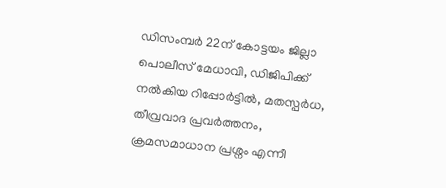ഡിസംമ്പർ 22ന് കോട്ടയം ജില്ലാ പൊലീസ് മേധാവി, ഡിജിപിക്ക് നൽകിയ റിപ്പോർട്ടിൽ, മതസ്പർധ, തീവ്രവാദ പ്രവർത്തനം, ക്രമസമാധാന പ്രശ്നം എന്നീ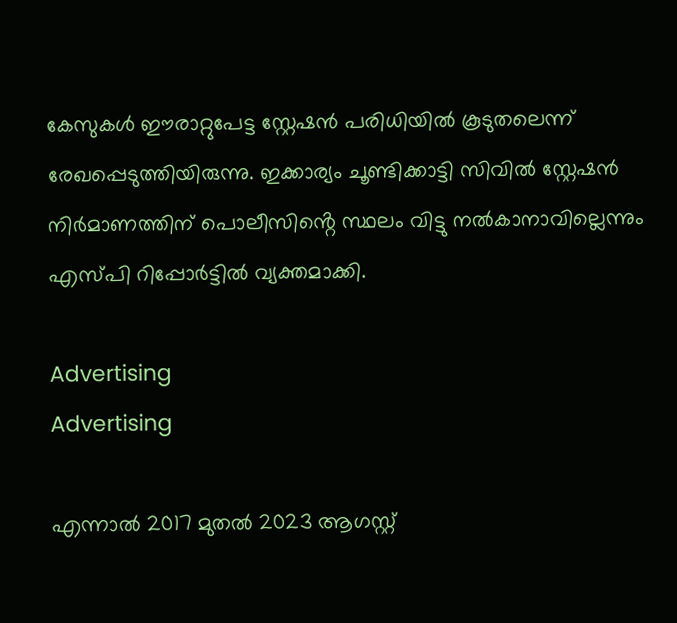കേസുകൾ ഈരാറ്റുപേട്ട സ്റ്റേഷൻ പരിധിയിൽ കൂടുതലെന്ന് രേഖപ്പെടുത്തിയിരുന്നു. ഇക്കാര്യം ചൂണ്ടിക്കാട്ടി സിവിൽ സ്റ്റേഷൻ നിർമാണത്തിന് പൊലീസിൻ്റെ സ്ഥലം വിട്ടു നൽകാനാവില്ലെന്നും എസ്പി റിപ്പോർട്ടിൽ വ്യക്തമാക്കി.

Advertising
Advertising

എന്നാൽ 2017 മുതൽ 2023 ആഗസ്റ്റ്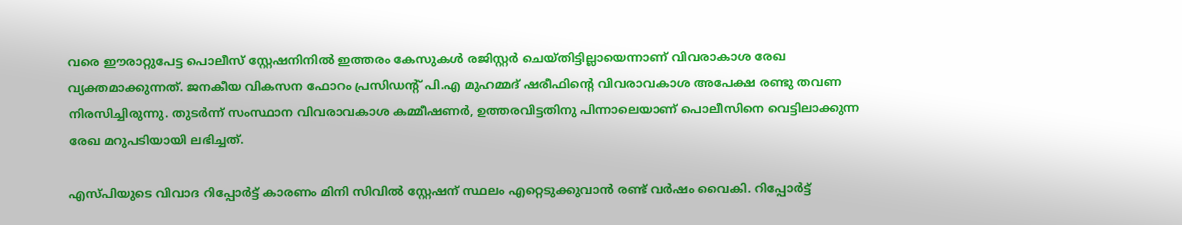വരെ ഈരാറ്റുപേട്ട പൊലീസ് സ്റ്റേഷനിനിൽ ഇത്തരം കേസുകൾ രജിസ്റ്റർ ചെയ്തിട്ടില്ലായെന്നാണ് വിവരാകാശ രേഖ വ്യക്തമാക്കുന്നത്. ജനകീയ വികസന ഫോറം പ്രസിഡന്റ് പി.എ മുഹമ്മദ് ഷരീഫിൻ്റെ വിവരാവകാശ അപേക്ഷ രണ്ടു തവണ നിരസിച്ചിരുന്നു. തുടർന്ന് സംസ്ഥാന വിവരാവകാശ കമ്മീഷണര്‍, ഉത്തരവിട്ടതിനു പിന്നാലെയാണ് പൊലീസിനെ വെട്ടിലാക്കുന്ന രേഖ മറുപടിയായി ലഭിച്ചത്.

എസ്പിയുടെ വിവാദ റിപ്പോർട്ട് കാരണം മിനി സിവിൽ സ്റ്റേഷന് സ്ഥലം എറ്റെടുക്കുവാൻ രണ്ട് വർഷം വൈകി. റിപ്പോർട്ട്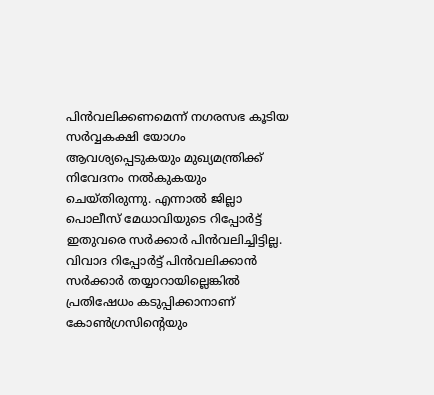പിൻവലിക്കണമെന്ന് നഗരസഭ കൂടിയ സർവ്വകക്ഷി യോഗം ആവശ്യപ്പെടുകയും മുഖ്യമന്ത്രിക്ക് നിവേദനം നൽകുകയും ചെയ്തിരുന്നു. എന്നാൽ ജില്ലാ പൊലീസ് മേധാവിയുടെ റിപ്പോർട്ട് ഇതുവരെ സർക്കാർ പിൻവലിച്ചിട്ടില്ല. വിവാദ റിപ്പോർട്ട് പിൻവലിക്കാൻ സർക്കാർ തയ്യാറായില്ലെങ്കിൽ പ്രതിഷേധം കടുപ്പിക്കാനാണ് കോൺഗ്രസിൻ്റെയും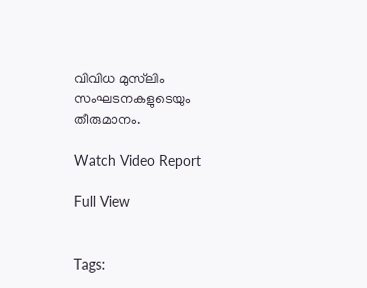വിവിധ മുസ്‌ലിം സംഘടനകളുടെയും തീരുമാനം.

Watch Video Report

Full View


Tags: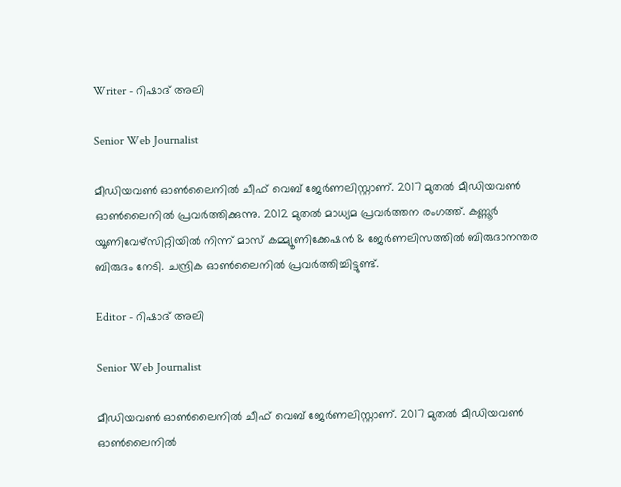Writer - റിഷാദ് അലി

Senior Web Journalist

മീഡിയവൺ ഓൺലൈനിൽ ചീഫ് വെബ് ജേർണലിസ്റ്റാണ്. 2017 മുതൽ മീഡിയവൺ ഓൺലൈനിൽ പ്രവർത്തിക്കുന്നു. 2012 മുതൽ മാധ്യമ പ്രവർത്തന രംഗത്ത്. കണ്ണൂര്‍ യൂണിവേഴ്‌സിറ്റിയിൽ നിന്ന് മാസ് കമ്മ്യൂണിക്കേഷന്‍ & ജേര്‍ണലിസത്തില്‍ ബിരുദാനന്തര ബിരുദം നേടി. ചന്ദ്രിക ഓണ്‍ലൈനില്‍ പ്രവര്‍ത്തിച്ചിട്ടുണ്ട്.

Editor - റിഷാദ് അലി

Senior Web Journalist

മീഡിയവൺ ഓൺലൈനിൽ ചീഫ് വെബ് ജേർണലിസ്റ്റാണ്. 2017 മുതൽ മീഡിയവൺ ഓൺലൈനിൽ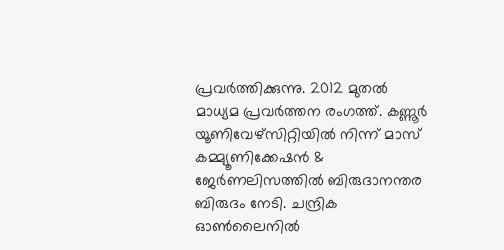പ്രവർത്തിക്കുന്നു. 2012 മുതൽ മാധ്യമ പ്രവർത്തന രംഗത്ത്. കണ്ണൂര്‍ യൂണിവേഴ്‌സിറ്റിയിൽ നിന്ന് മാസ് കമ്മ്യൂണിക്കേഷന്‍ & ജേര്‍ണലിസത്തില്‍ ബിരുദാനന്തര ബിരുദം നേടി. ചന്ദ്രിക ഓണ്‍ലൈനില്‍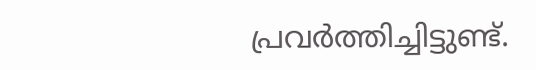പ്രവര്‍ത്തിച്ചിട്ടുണ്ട്.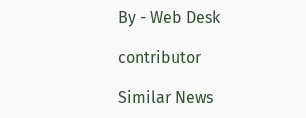By - Web Desk

contributor

Similar News